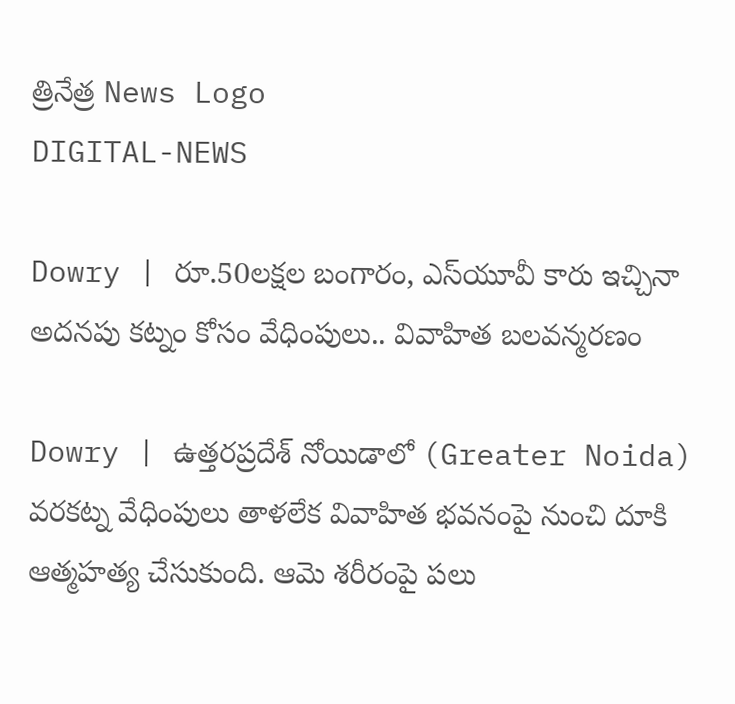త్రినేత్ర News Logo
DIGITAL-NEWS

Dowry | రూ.50ల‌క్ష‌ల బంగారం, ఎస్‌యూవీ కారు ఇచ్చినా అద‌న‌పు క‌ట్నం కోసం వేధింపులు.. వివాహిత బ‌ల‌వ‌న్మ‌ర‌ణం

Dowry | ఉత్త‌ర‌ప్ర‌దేశ్ నోయిడాలో (Greater Noida) వరకట్న వేధింపులు తాళ‌లేక వివాహిత భ‌వ‌నంపై నుంచి దూకి ఆత్మ‌హ‌త్య చేసుకుంది. ఆమె శ‌రీరంపై ప‌లు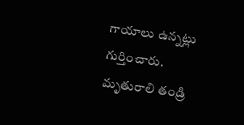గాయాలు ఉన్న‌ట్లు గుర్తించారు. మృతురాలి తండ్రి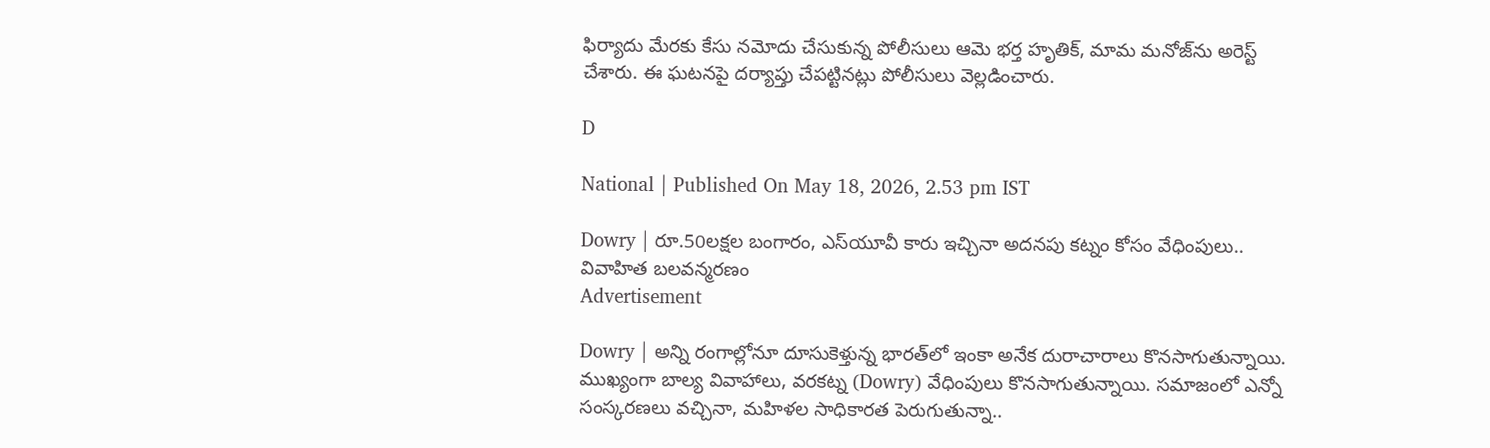ఫిర్యాదు మేర‌కు కేసు న‌మోదు చేసుకున్న పోలీసులు ఆమె భ‌ర్త హృతిక్‌, మామ మ‌నోజ్‌ను అరెస్ట్ చేశారు. ఈ ఘ‌ట‌న‌పై ద‌ర్యాప్తు చేప‌ట్టినట్లు పోలీసులు వెల్ల‌డించారు.

D

National | Published On May 18, 2026, 2.53 pm IST

Dowry | రూ.50ల‌క్ష‌ల బంగారం, ఎస్‌యూవీ కారు ఇచ్చినా అద‌న‌పు క‌ట్నం కోసం వేధింపులు.. వివాహిత బ‌ల‌వ‌న్మ‌ర‌ణం
Advertisement

Dowry | అన్ని రంగాల్లోనూ దూసుకెళ్తున్న భార‌త్‌లో ఇంకా అనేక దురాచారాలు కొనసాగుతున్నాయి. ముఖ్యంగా బాల్య వివాహాలు, వ‌ర‌క‌ట్న (Dowry) వేధింపులు కొన‌సాగుతున్నాయి. సమాజంలో ఎన్నో సంస్కరణలు వచ్చినా, మహిళల సాధికారత పెరుగుతున్నా..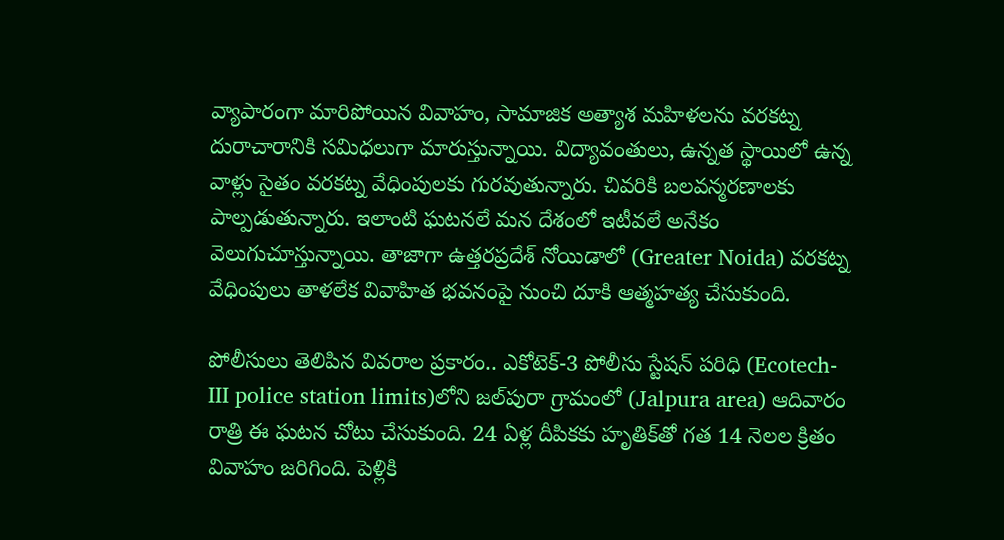వ్యాపారంగా మారిపోయిన వివాహం, సామాజిక అత్యాశ మహిళలను వరకట్న దురాచారానికి సమిధలుగా మారుస్తున్నాయి. విద్యావంతులు, ఉన్న‌త స్థాయిలో ఉన్న వాళ్లు సైతం వ‌ర‌క‌ట్న వేధింపుల‌కు గుర‌వుతున్నారు. చివ‌రికి బ‌ల‌వ‌న్మ‌ర‌ణాల‌కు పాల్ప‌డుతున్నారు. ఇలాంటి ఘ‌ట‌న‌లే మ‌న దేశంలో ఇటీవ‌లే అనేకం వెలుగుచూస్తున్నాయి. తాజాగా ఉత్త‌ర‌ప్ర‌దేశ్ నోయిడాలో (Greater Noida) వరకట్న వేధింపులు తాళ‌లేక వివాహిత భ‌వ‌నంపై నుంచి దూకి ఆత్మ‌హ‌త్య చేసుకుంది.

పోలీసులు తెలిపిన వివ‌రాల ప్ర‌కారం.. ఎకోటెక్‌-3 పోలీసు స్టేష‌న్ ప‌రిధి (Ecotech-III police station limits)లోని జ‌ల్‌పురా గ్రామంలో (Jalpura area) ఆదివారం రాత్రి ఈ ఘ‌ట‌న చోటు చేసుకుంది. 24 ఏళ్ల దీపికకు హృతిక్‌తో గత 14 నెలల క్రితం వివాహం జరిగింది. పెళ్లికి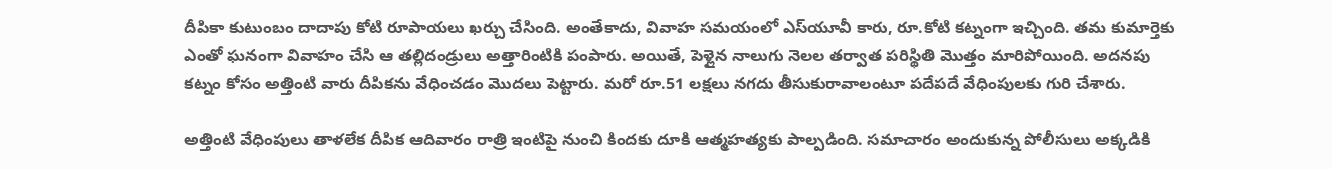దీపికా కుటుంబం దాదాపు కోటి రూపాయ‌లు ఖ‌ర్చు చేసింది. అంతేకాదు, వివాహ స‌మ‌యంలో ఎస్‌యూవీ కారు, రూ.కోటి క‌ట్నంగా ఇచ్చింది. త‌మ కుమార్తెకు ఎంతో ఘ‌నంగా వివాహం చేసి ఆ త‌ల్లిదండ్రులు అత్తారింటికి పంపారు. అయితే, పెళ్లైన నాలుగు నెల‌ల త‌ర్వాత ప‌రిస్థితి మొత్తం మారిపోయింది. అద‌న‌పు క‌ట్నం కోసం అత్తింటి వారు దీపిక‌ను వేధించ‌డం మొద‌లు పెట్టారు. మ‌రో రూ.51 ల‌క్ష‌లు న‌గ‌దు తీసుకురావాలంటూ ప‌దేప‌దే వేధింపుల‌కు గురి చేశారు.

అత్తింటి వేధింపులు తాళ‌లేక దీపిక ఆదివారం రాత్రి ఇంటిపై నుంచి కింద‌కు దూకి ఆత్మ‌హ‌త్య‌కు పాల్ప‌డింది. స‌మాచారం అందుకున్న పోలీసులు అక్క‌డికి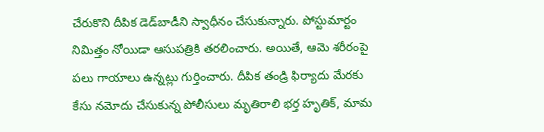చేరుకొని దీపిక డెడ్‌బాడీని స్వాధీనం చేసుకున్నారు. పోస్టుమార్టం నిమిత్తం నోయిడా ఆసుప‌త్రికి త‌ర‌లించారు. అయితే, ఆమె శ‌రీరంపై ప‌లు గాయాలు ఉన్న‌ట్లు గుర్తించారు. దీపిక తండ్రి ఫిర్యాదు మేర‌కు కేసు న‌మోదు చేసుకున్న పోలీసులు మృతిరాలి భ‌ర్త హృతిక్‌, మామ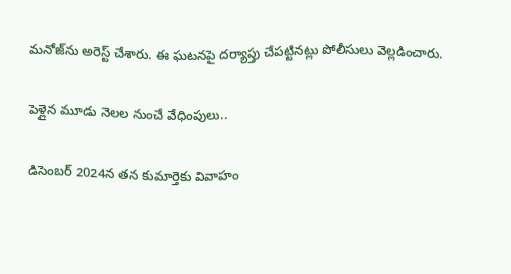మ‌నోజ్‌ను అరెస్ట్ చేశారు. ఈ ఘ‌ట‌న‌పై ద‌ర్యాప్తు చేప‌ట్టినట్లు పోలీసులు వెల్ల‌డించారు.

పెళ్లైన మూడు నెల‌ల నుంచే వేధింపులు..

డిసెంబర్ 2024న త‌న కుమార్తెకు వివాహం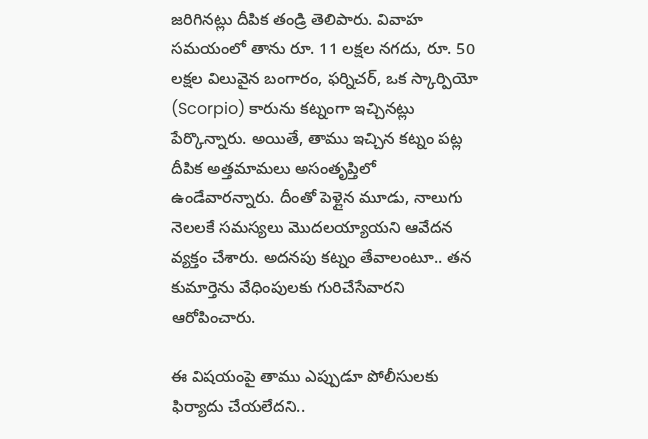జ‌రిగిన‌ట్లు దీపిక తండ్రి తెలిపారు. వివాహ సమయంలో తాను రూ. 11 లక్షల నగదు, రూ. 50 లక్షల విలువైన బంగారం, ఫర్నిచర్, ఒక స్కార్పియో (Scorpio) కారును కట్నంగా ఇచ్చినట్లు పేర్కొన్నారు. అయితే, తాము ఇచ్చిన క‌ట్నం ప‌ట్ల దీపిక అత్త‌మామ‌లు అసంతృప్తిలో ఉండేవార‌న్నారు. దీంతో పెళ్లైన మూడు, నాలుగు నెల‌ల‌కే స‌మ‌స్య‌లు మొద‌ల‌య్యాయ‌ని ఆవేద‌న వ్య‌క్తం చేశారు. అద‌న‌పు క‌ట్నం తేవాలంటూ.. త‌న కుమార్తెను వేధింపుల‌కు గురిచేసేవార‌ని ఆరోపించారు.

ఈ విష‌యంపై తాము ఎప్పుడూ పోలీసుల‌కు ఫిర్యాదు చేయ‌లేద‌ని..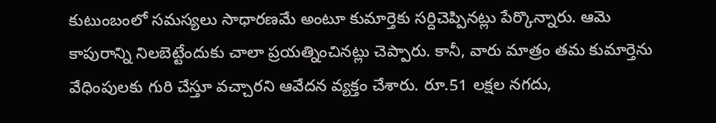కుటుంబంలో స‌మ‌స్య‌లు సాధార‌ణ‌మే అంటూ కుమార్తెకు స‌ర్దిచెప్పిన‌ట్లు పేర్కొన్నారు. ఆమె కాపురాన్ని నిల‌బెట్టేందుకు చాలా ప్ర‌య‌త్నించిన‌ట్లు చెప్పారు. కానీ, వారు మాత్రం త‌మ కుమార్తెను వేధింపుల‌కు గురి చేస్తూ వ‌చ్చార‌ని ఆవేద‌న వ్య‌క్తం చేశారు. రూ.51 ల‌క్ష‌ల న‌గ‌దు,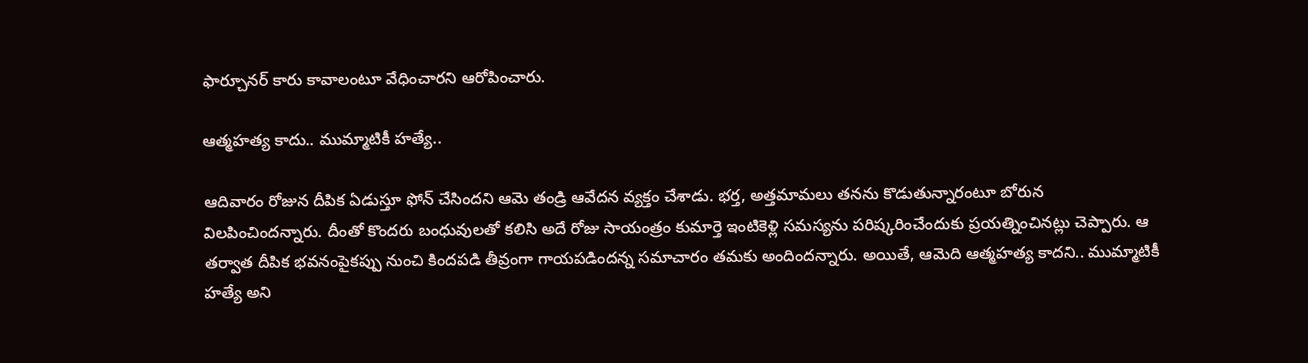ఫార్చూన‌ర్ కారు కావాలంటూ వేధించార‌ని ఆరోపించారు.

ఆత్మ‌హ‌త్య కాదు.. ముమ్మాటికీ హ‌త్యే..

ఆదివారం రోజున దీపిక ఏడుస్తూ ఫోన్ చేసింద‌ని ఆమె తండ్రి ఆవేద‌న వ్య‌క్తం చేశాడు. భ‌ర్త‌, అత్త‌మామ‌లు త‌న‌ను కొడుతున్నారంటూ బోరున విల‌పించింద‌న్నారు. దీంతో కొంద‌రు బంధువుల‌తో క‌లిసి అదే రోజు సాయంత్రం కుమార్తె ఇంటికెళ్లి స‌మ‌స్య‌ను ప‌రిష్క‌రించేందుకు ప్ర‌య‌త్నించిన‌ట్లు చెప్పారు. ఆ త‌ర్వాత దీపిక భ‌వ‌నంపైక‌ప్పు నుంచి కింద‌ప‌డి తీవ్రంగా గాయ‌ప‌డింద‌న్న స‌మాచారం త‌మ‌కు అందింద‌న్నారు. అయితే, ఆమెది ఆత్మ‌హ‌త్య కాద‌ని.. ముమ్మాటికీ హ‌త్యే అని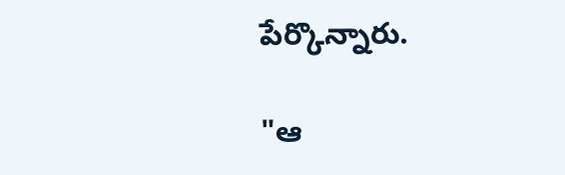పేర్కొన్నారు.

"ఆ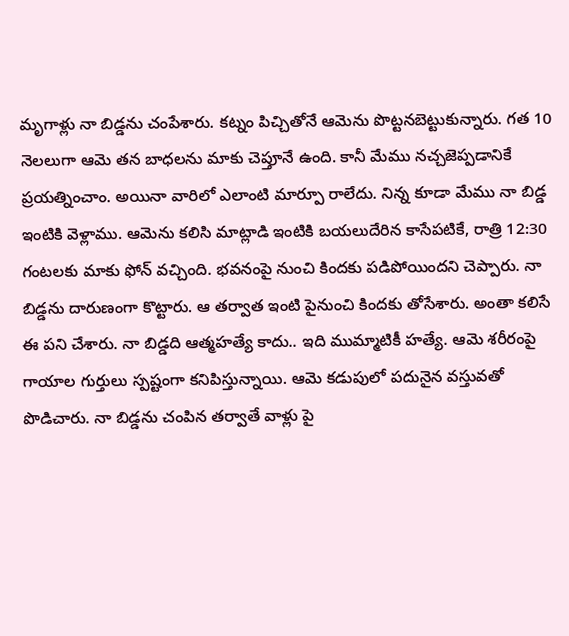మృగాళ్లు నా బిడ్డ‌ను చంపేశారు. కట్నం పిచ్చితోనే ఆమెను పొట్టనబెట్టుకున్నారు. గ‌త 10 నెలలుగా ఆమె తన బాధలను మాకు చెప్తూనే ఉంది. కానీ మేము నచ్చజెప్పడానికే ప్రయత్నించాం. అయినా వారిలో ఎలాంటి మార్పూ రాలేదు. నిన్న కూడా మేము నా బిడ్డ ఇంటికి వెళ్లాము. ఆమెను క‌లిసి మాట్లాడి ఇంటికి బయలుదేరిన కాసేపటికే, రాత్రి 12:30 గంటలకు మాకు ఫోన్ వచ్చింది. భ‌వ‌నంపై నుంచి కింద‌కు ప‌డిపోయింద‌ని చెప్పారు. నా బిడ్డ‌ను దారుణంగా కొట్టారు. ఆ త‌ర్వాత ఇంటి పైనుంచి కిందకు తోసేశారు. అంతా కలిసే ఈ పని చేశారు. నా బిడ్డ‌ది ఆత్మ‌హ‌త్యే కాదు.. ఇది ముమ్మాటికీ హత్యే. ఆమె శ‌రీరంపై గాయాల గుర్తులు స్ప‌ష్టంగా క‌నిపిస్తున్నాయి. ఆమె కడుపులో ప‌దునైన వ‌స్తువ‌తో పొడిచారు. నా బిడ్డ‌ను చంపిన త‌ర్వాతే వాళ్లు పై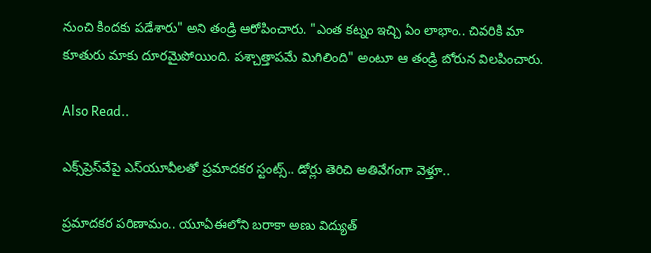నుంచి కింద‌కు ప‌డేశారు" అని తండ్రి ఆరోపించారు. "ఎంత క‌ట్నం ఇచ్చి ఏం లాభాం.. చివ‌రికి మా కూతురు మాకు దూర‌మైపోయింది. ప‌శ్చాత్తాప‌మే మిగిలింది" అంటూ ఆ తండ్రి బోరున విల‌పించారు.

Also Read..

ఎక్స్‌ప్రెస్‌వేపై ఎస్‌యూవీల‌తో ప్ర‌మాద‌క‌ర స్టంట్స్‌.. డోర్లు తెరిచి అతివేగంగా వెళ్తూ..

ప్ర‌మాద‌క‌ర ప‌రిణామం.. యూఏఈలోని బ‌రాకా అణు విద్యుత్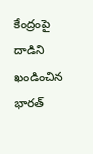కేంద్రంపై దాడిని ఖండించిన భార‌త్‌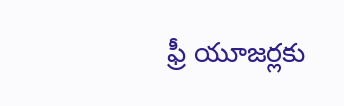ఫ్రీ యూజ‌ర్ల‌కు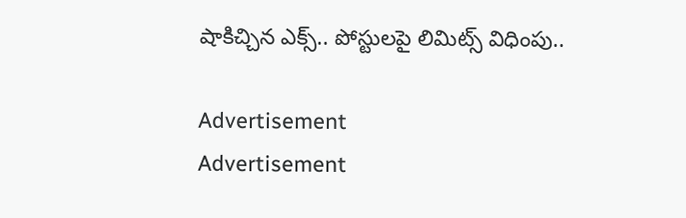షాకిచ్చిన ఎక్స్‌.. పోస్టుల‌పై లిమిట్స్ విధింపు..

Advertisement
Advertisement